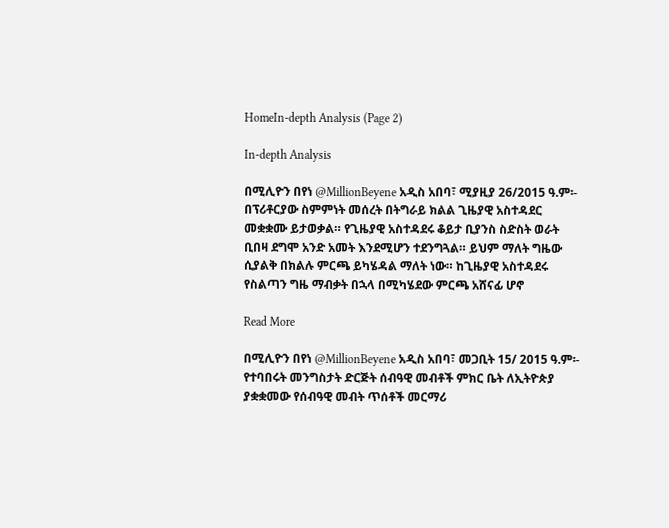HomeIn-depth Analysis (Page 2)

In-depth Analysis

በሚሊዮን በየነ @MillionBeyene አዲስ አበባ፣ ሚያዚያ 26/2015 ዓ.ም፡- በፕሪቶርያው ስምምነት መሰረት በትግራይ ክልል ጊዜያዊ አስተዳደር መቋቋሙ ይታወቃል። የጊዜያዊ አስተዳደሩ ቆይታ ቢያንስ ስድስት ወራት ቢበዛ ደግሞ አንድ አመት እንደሚሆን ተደንግጓል። ይህም ማለት ግዜው ሲያልቅ በክልሉ ምርጫ ይካሄዳል ማለት ነው። ከጊዜያዊ አስተዳደሩ የስልጣን ግዜ ማብቃት በኋላ በሚካሄደው ምርጫ አሸናፊ ሆኖ

Read More

በሚሊዮን በየነ @MillionBeyene አዲስ አበባ፣ መጋቢት 15/ 2015 ዓ.ም፡- የተባበሩት መንግስታት ድርጅት ሰብዓዊ መብቶች ምክር ቤት ለኢትዮጵያ ያቋቋመው የሰብዓዊ መብት ጥሰቶች መርማሪ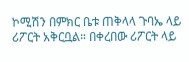ኮሚሽን በምክር ቤቱ ጠቅላላ ጉባኤ ላይ ሪፖርት አቅርቧል። በቀረበው ሪፖርት ላይ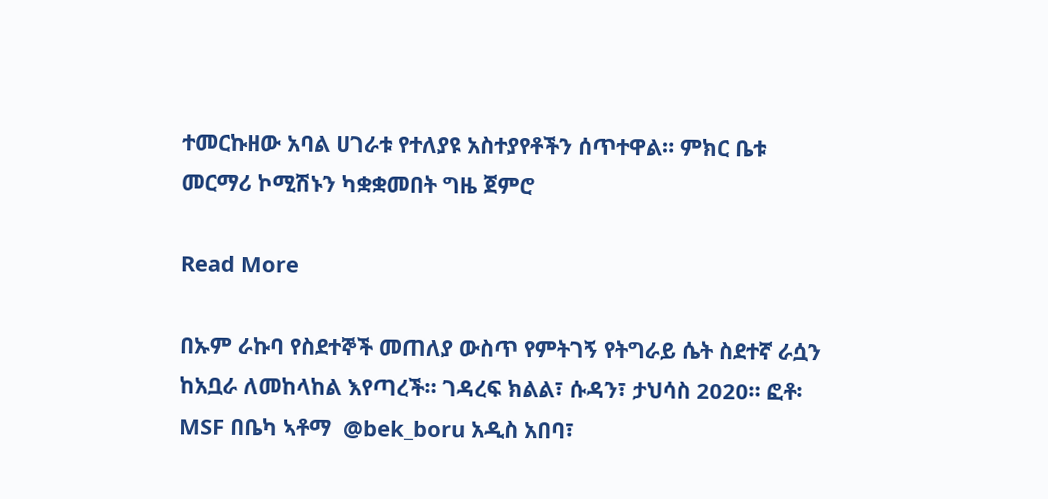ተመርኩዘው አባል ሀገራቱ የተለያዩ አስተያየቶችን ሰጥተዋል። ምክር ቤቱ መርማሪ ኮሚሽኑን ካቋቋመበት ግዜ ጀምሮ

Read More

በኡም ራኩባ የስደተኞች መጠለያ ውስጥ የምትገኝ የትግራይ ሴት ስደተኛ ራሷን ከአቧራ ለመከላከል እየጣረች። ገዳረፍ ክልል፣ ሱዳን፣ ታህሳስ 2020። ፎቶ፡ MSF በቤካ ኣቶማ  @bek_boru አዲስ አበባ፣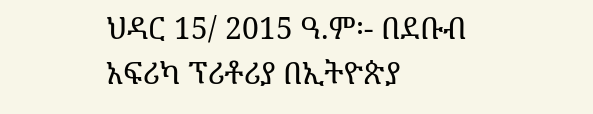ህዳር 15/ 2015 ዓ.ም፡- በደቡብ አፍሪካ ፕሪቶሪያ በኢትዮጵያ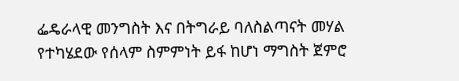ፌዴራላዊ መንግስት እና በትግራይ ባለስልጣናት መሃል የተካሄደው የሰላም ስምምነት ይፋ ከሆነ ማግስት ጀምሮ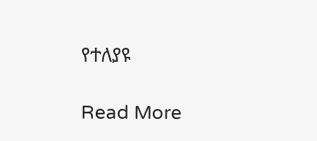የተለያዩ

Read More